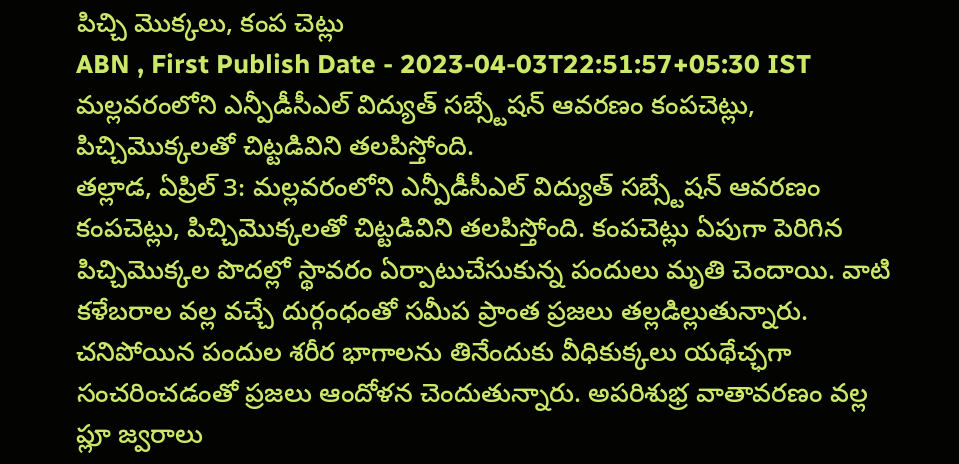పిచ్చి మొక్కలు, కంప చెట్లు
ABN , First Publish Date - 2023-04-03T22:51:57+05:30 IST
మల్లవరంలోని ఎన్పీడీసీఎల్ విద్యుత్ సబ్స్టేషన్ ఆవరణం కంపచెట్లు, పిచ్చిమొక్కలతో చిట్టడివిని తలపిస్తోంది.
తల్లాడ, ఏప్రిల్ 3: మల్లవరంలోని ఎన్పీడీసీఎల్ విద్యుత్ సబ్స్టేషన్ ఆవరణం కంపచెట్లు, పిచ్చిమొక్కలతో చిట్టడివిని తలపిస్తోంది. కంపచెట్లు ఏపుగా పెరిగిన పిచ్చిమొక్కల పొదల్లో స్థావరం ఏర్పాటుచేసుకున్న పందులు మృతి చెందాయి. వాటి కళేబరాల వల్ల వచ్చే దుర్గంధంతో సమీప ప్రాంత ప్రజలు తల్లడిల్లుతున్నారు. చనిపోయిన పందుల శరీర భాగాలను తినేందుకు వీధికుక్కలు యథేచ్ఛగా సంచరించడంతో ప్రజలు ఆందోళన చెందుతున్నారు. అపరిశుభ్ర వాతావరణం వల్ల ప్లూ జ్వరాలు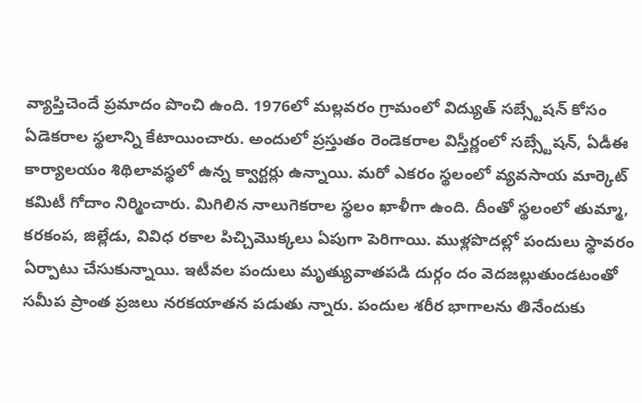వ్యాప్తిచెందే ప్రమాదం పొంచి ఉంది. 1976లో మల్లవరం గ్రామంలో విద్యుత్ సబ్స్టేషన్ కోసం ఏడెకరాల స్థలాన్ని కేటాయించారు. అందులో ప్రస్తుతం రెండెకరాల విస్తీర్ణంలో సబ్స్టేషన్, ఏడీఈ కార్యాలయం శిథిలావస్థలో ఉన్న క్వార్టర్లు ఉన్నాయి. మరో ఎకరం స్థలంలో వ్యవసాయ మార్కెట్ కమిటీ గోదాం నిర్మించారు. మిగిలిన నాలుగెకరాల స్థలం ఖాళీగా ఉంది. దీంతో స్థలంలో తుమ్మా, కరకంప, జిల్లేడు, వివిధ రకాల పిచ్చిమొక్కలు ఏపుగా పెరిగాయి. ముళ్లపొదల్లో పందులు స్థావరం ఏర్పాటు చేసుకున్నాయి. ఇటీవల పందులు మృత్యువాతపడి దుర్గం దం వెదజల్లుతుండటంతో సమీప ప్రాంత ప్రజలు నరకయాతన పడుతు న్నారు. పందుల శరీర భాగాలను తినేందుకు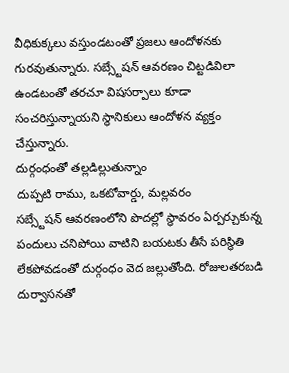వీధికుక్కలు వస్తుండటంతో ప్రజలు ఆందోళనకు గురవుతున్నారు. సబ్స్టేషన్ ఆవరణం చిట్టడివిలా ఉండటంతో తరచూ విషసర్పాలు కూడా సంచరిస్తున్నాయని స్థానికులు ఆందోళన వ్యక్తం చేస్తున్నారు.
దుర్గంధంతో తల్లడిల్లుతున్నాం
దుప్పటి రాము, ఒకటోవార్డు, మల్లవరం
సబ్స్టేషన్ ఆవరణంలోని పొదల్లో స్థావరం ఏర్పర్చుకున్న పందులు చనిపోయి వాటిని బయటకు తీసే పరిస్థితి లేకపోవడంతో దుర్గంధం వెద జల్లుతోంది. రోజులతరబడి దుర్వాసనతో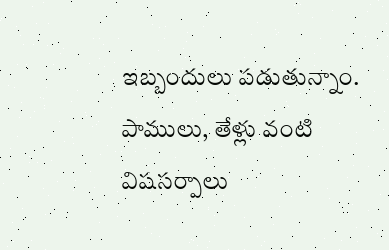ఇబ్బందులు పడుతున్నాం. పాములు, తేళ్లు వంటి విషసర్పాలు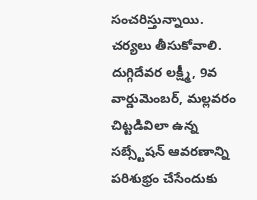సంచరిస్తున్నాయి.
చర్యలు తీసుకోవాలి.
దుగ్గిదేవర లక్ష్మీ, 9వ వార్డుమెంబర్, మల్లవరం
చిట్టడివిలా ఉన్న సబ్స్టేషన్ ఆవరణాన్ని పరిశుభ్రం చేసేందుకు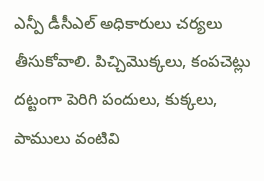ఎన్పీ డీసీఎల్ అధికారులు చర్యలు తీసుకోవాలి. పిచ్చిమొక్కలు, కంపచెట్లు దట్టంగా పెరిగి పందులు, కుక్కలు, పాములు వంటివి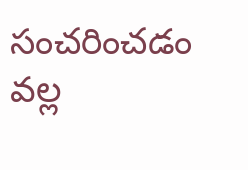సంచరించడం వల్ల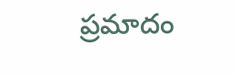ప్రమాదం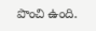పొంచి ఉంది.